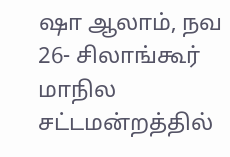ஷா ஆலாம், நவ 26- சிலாங்கூர் மாநில சட்டமன்றத்தில்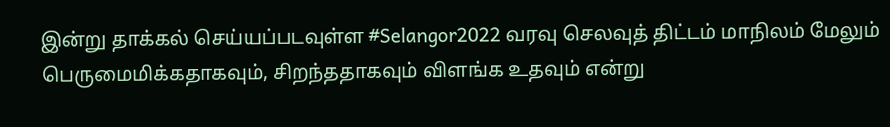இன்று தாக்கல் செய்யப்படவுள்ள #Selangor2022 வரவு செலவுத் திட்டம் மாநிலம் மேலும் பெருமைமிக்கதாகவும், சிறந்ததாகவும் விளங்க உதவும் என்று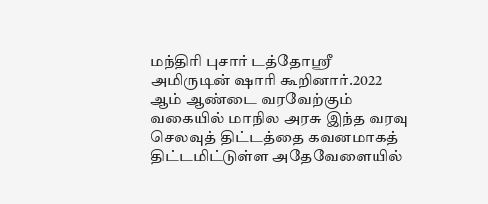மந்திரி புசார் டத்தோஸ்ரீ அமிருடின் ஷாரி கூறினார்.2022 ஆம் ஆண்டை வரவேற்கும் வகையில் மாநில அரசு இந்த வரவு செலவுத் திட்டத்தை கவனமாகத் திட்டமிட்டுள்ள அதேவேளையில்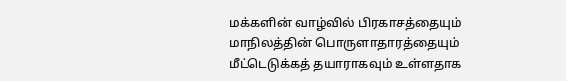மக்களின் வாழ்வில் பிரகாசத்தையும் மாநிலத்தின் பொருளாதாரத்தையும் மீட்டெடுக்கத் தயாராகவும் உள்ளதாக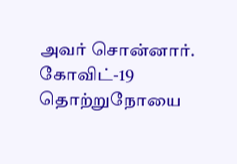அவர் சொன்னார்.
கோவிட்-19 தொற்றுநோயை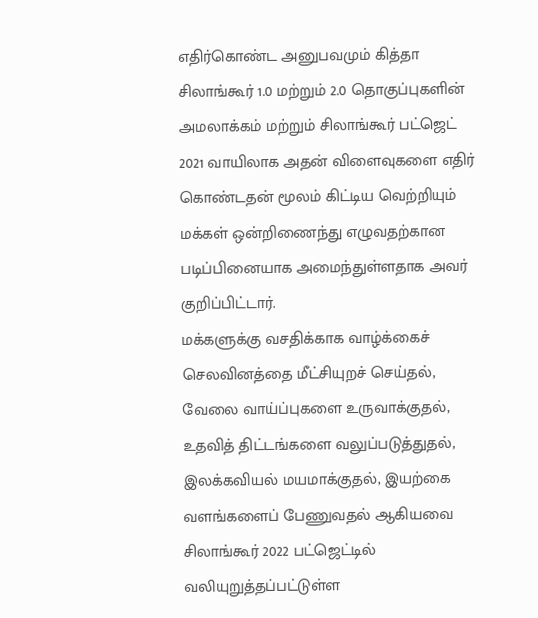எதிர்கொண்ட அனுபவமும் கித்தா சிலாங்கூர் 1.0 மற்றும் 2.0 தொகுப்புகளின் அமலாக்கம் மற்றும் சிலாங்கூர் பட்ஜெட் 2021 வாயிலாக அதன் விளைவுகளை எதிர் கொண்டதன் மூலம் கிட்டிய வெற்றியும் மக்கள் ஒன்றிணைந்து எழுவதற்கான படிப்பினையாக அமைந்துள்ளதாக அவர் குறிப்பிட்டார்.
மக்களுக்கு வசதிக்காக வாழ்க்கைச் செலவினத்தை மீட்சியுறச் செய்தல், வேலை வாய்ப்புகளை உருவாக்குதல், உதவித் திட்டங்களை வலுப்படுத்துதல், இலக்கவியல் மயமாக்குதல், இயற்கை வளங்களைப் பேணுவதல் ஆகியவை சிலாங்கூர் 2022 பட்ஜெட்டில் வலியுறுத்தப்பட்டுள்ள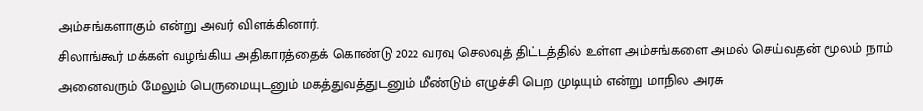அம்சங்களாகும் என்று அவர் விளக்கினார்.
சிலாங்கூர் மக்கள் வழங்கிய அதிகாரத்தைக் கொண்டு 2022 வரவு செலவுத் திட்டத்தில் உள்ள அம்சங்களை அமல் செய்வதன் மூலம் நாம் அனைவரும் மேலும் பெருமையுடனும் மகத்துவத்துடனும் மீண்டும் எழுச்சி பெற முடியும் என்று மாநில அரசு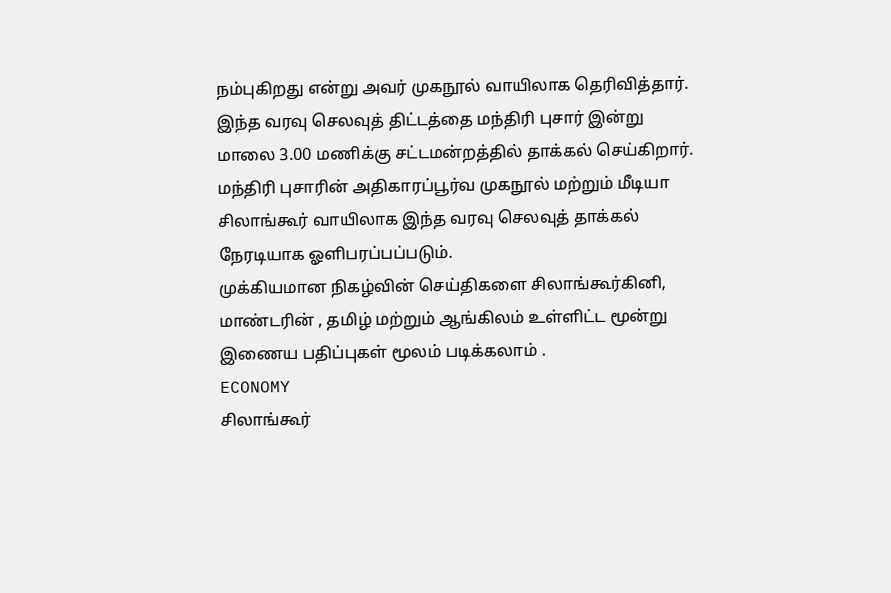நம்புகிறது என்று அவர் முகநூல் வாயிலாக தெரிவித்தார்.
இந்த வரவு செலவுத் திட்டத்தை மந்திரி புசார் இன்று மாலை 3.00 மணிக்கு சட்டமன்றத்தில் தாக்கல் செய்கிறார்.
மந்திரி புசாரின் அதிகாரப்பூர்வ முகநூல் மற்றும் மீடியா சிலாங்கூர் வாயிலாக இந்த வரவு செலவுத் தாக்கல் நேரடியாக ஓளிபரப்பப்படும்.
முக்கியமான நிகழ்வின் செய்திகளை சிலாங்கூர்கினி, மாண்டரின் , தமிழ் மற்றும் ஆங்கிலம் உள்ளிட்ட மூன்று இணைய பதிப்புகள் மூலம் படிக்கலாம் .
ECONOMY
சிலாங்கூர்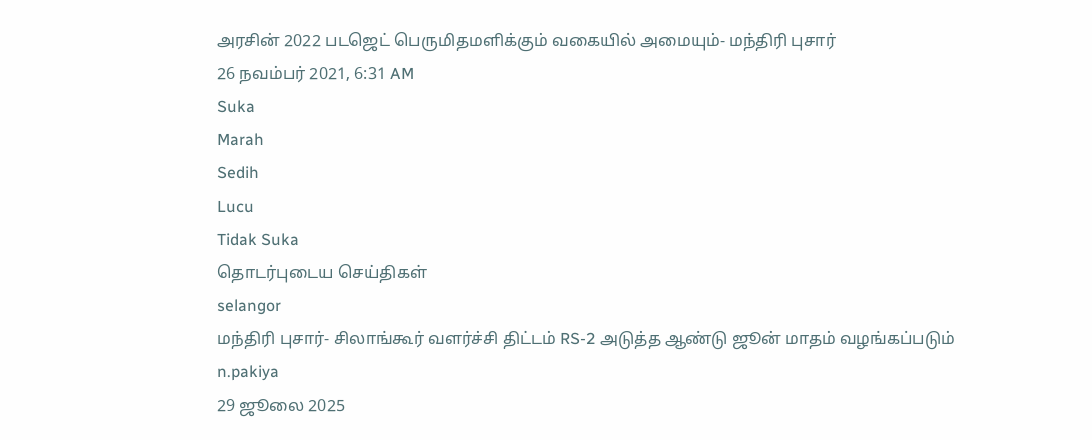அரசின் 2022 படஜெட் பெருமிதமளிக்கும் வகையில் அமையும்- மந்திரி புசார்
26 நவம்பர் 2021, 6:31 AM
Suka
Marah
Sedih
Lucu
Tidak Suka
தொடர்புடைய செய்திகள்
selangor
மந்திரி புசார்- சிலாங்கூர் வளர்ச்சி திட்டம் RS-2 அடுத்த ஆண்டு ஜூன் மாதம் வழங்கப்படும்
n.pakiya
29 ஜூலை 2025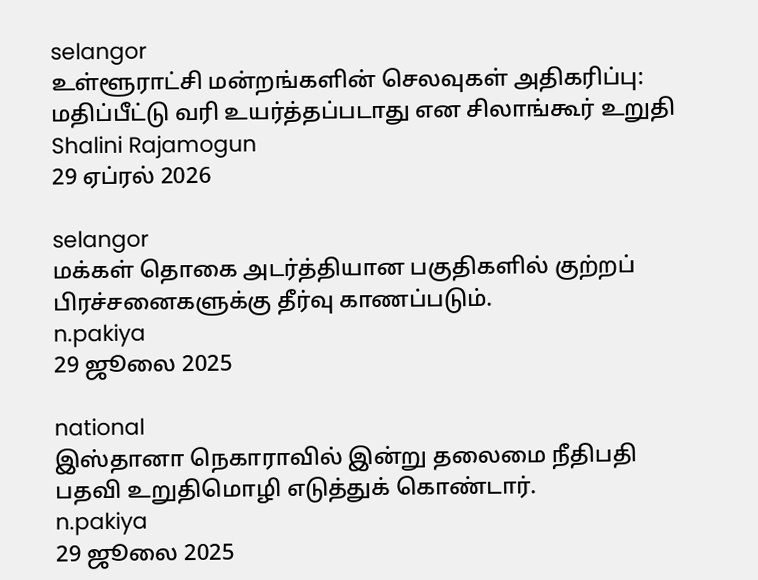selangor
உள்ளூராட்சி மன்றங்களின் செலவுகள் அதிகரிப்பு: மதிப்பீட்டு வரி உயர்த்தப்படாது என சிலாங்கூர் உறுதி
Shalini Rajamogun
29 ஏப்ரல் 2026

selangor
மக்கள் தொகை அடர்த்தியான பகுதிகளில் குற்றப் பிரச்சனைகளுக்கு தீர்வு காணப்படும்.
n.pakiya
29 ஜூலை 2025

national
இஸ்தானா நெகாராவில் இன்று தலைமை நீதிபதி பதவி உறுதிமொழி எடுத்துக் கொண்டார்.
n.pakiya
29 ஜூலை 2025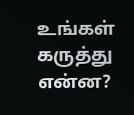உங்கள் கருத்து என்ன?